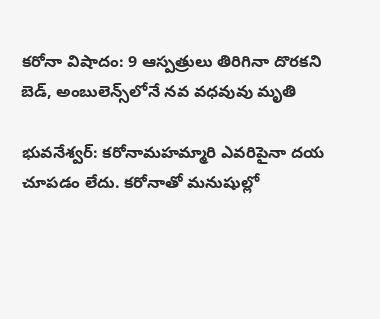కరోనా విషాదం: 9 ఆస్పత్రులు తిరిగినా దొరకని బెడ్, అంబులెన్స్‌లోనే నవ వధవువు మృతి

భువనేశ్వర్: కరోనామహమ్మారి ఎవరిపైనా దయ చూపడం లేదు. కరోనాతో మనుషుల్లో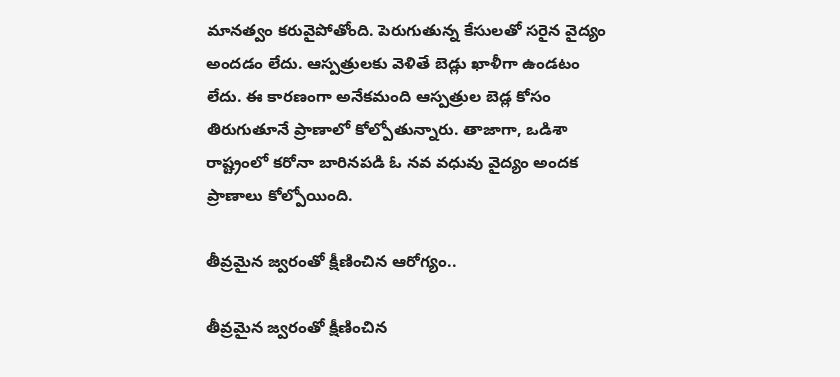మానత్వం కరువైపోతోంది. పెరుగుతున్న కేసులతో సరైన వైద్యం అందడం లేదు. ఆస్పత్రులకు వెళితే బెడ్లు ఖాళీగా ఉండటం లేదు. ఈ కారణంగా అనేకమంది ఆస్పత్రుల బెడ్ల కోసం తిరుగుతూనే ప్రాణాలో కోల్పోతున్నారు. తాజాగా, ఒడిశా రాష్ట్రంలో కరోనా బారినపడి ఓ నవ వధువు వైద్యం అందక ప్రాణాలు కోల్పోయింది.

తీవ్రమైన జ్వరంతో క్షీణించిన ఆరోగ్యం..

తీవ్రమైన జ్వరంతో క్షీణించిన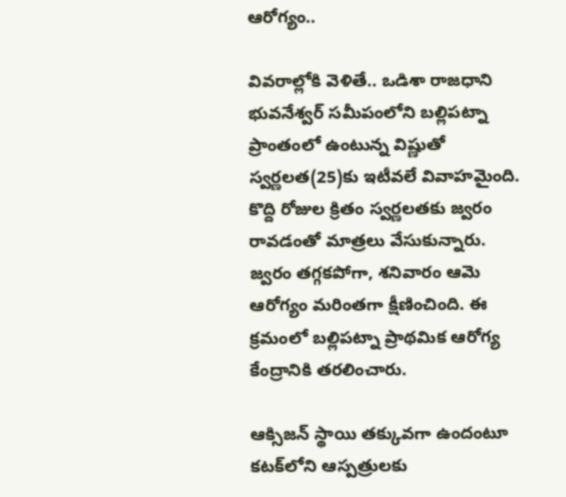ఆరోగ్యం..

వివరాల్లోకి వెళితే.. ఒడిశా రాజధాని భువనేశ్వర్‌ సమీపంలోని బల్లిపట్నా ప్రాంతంలో ఉంటున్న విష్ణుతో స్వర్ణలత(25)కు ఇటీవలే వివాహమైంది. కొద్ది రోజుల క్రితం స్వర్ణలతకు జ్వరం రావడంతో మాత్రలు వేసుకున్నారు. జ్వరం తగ్గకపోగా, శనివారం ఆమె ఆరోగ్యం మరింతగా క్షీణించింది. ఈ క్రమంలో బల్లిపట్నా ప్రాథమిక ఆరోగ్య కేంద్రానికి తరలించారు.

ఆక్సిజన్ స్థాయి తక్కువగా ఉందంటూ కటక్‌లోని ఆస్పత్రులకు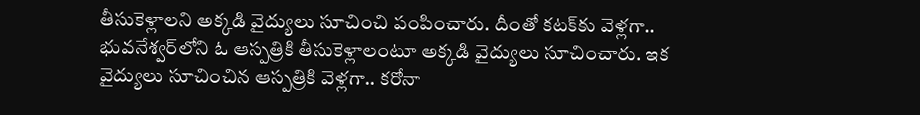తీసుకెళ్లాలని అక్కడి వైద్యులు సూచించి పంపించారు. దీంతో కటక్‌కు వెళ్లగా.. భువనేశ్వర్‌లోని ఓ ఆస్పత్రికి తీసుకెళ్లాలంటూ అక్కడి వైద్యులు సూచించారు. ఇక వైద్యులు సూచించిన ఆస్పత్రికి వెళ్లగా.. కరోనా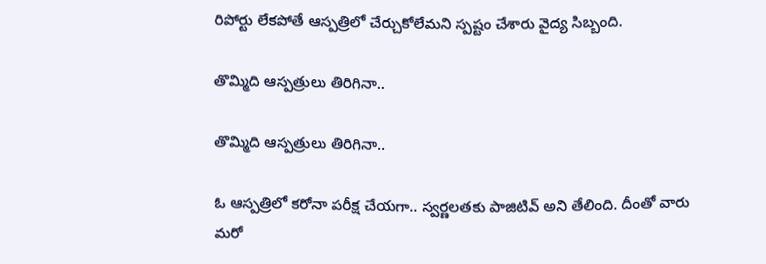రిపోర్టు లేకపోతే ఆస్పత్రిలో చేర్చుకోలేమని స్పష్టం చేశారు వైద్య సిబ్బంది.

తొమ్మిది ఆస్పత్రులు తిరిగినా..

తొమ్మిది ఆస్పత్రులు తిరిగినా..

ఓ ఆస్పత్రిలో కరోనా పరీక్ష చేయగా.. స్వర్ణలతకు పాజిటివ్ అని తేలింది. దీంతో వారు మరో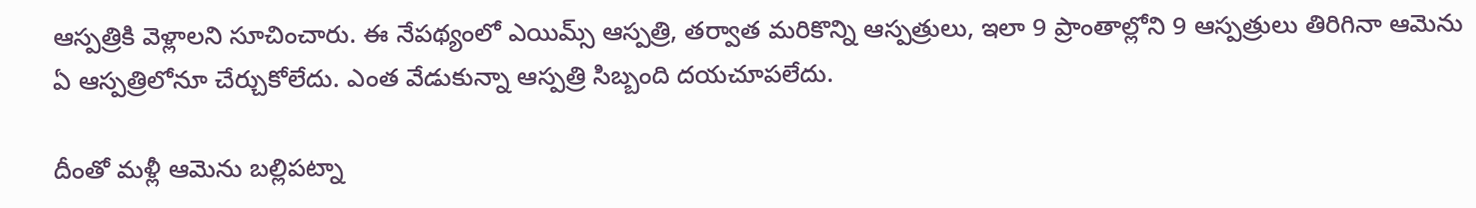ఆస్పత్రికి వెళ్లాలని సూచించారు. ఈ నేపథ్యంలో ఎయిమ్స్ ఆస్పత్రి, తర్వాత మరికొన్ని ఆస్పత్రులు, ఇలా 9 ప్రాంతాల్లోని 9 ఆస్పత్రులు తిరిగినా ఆమెను ఏ ఆస్పత్రిలోనూ చేర్చుకోలేదు. ఎంత వేడుకున్నా ఆస్పత్రి సిబ్బంది దయచూపలేదు.

దీంతో మళ్లీ ఆమెను బల్లిపట్నా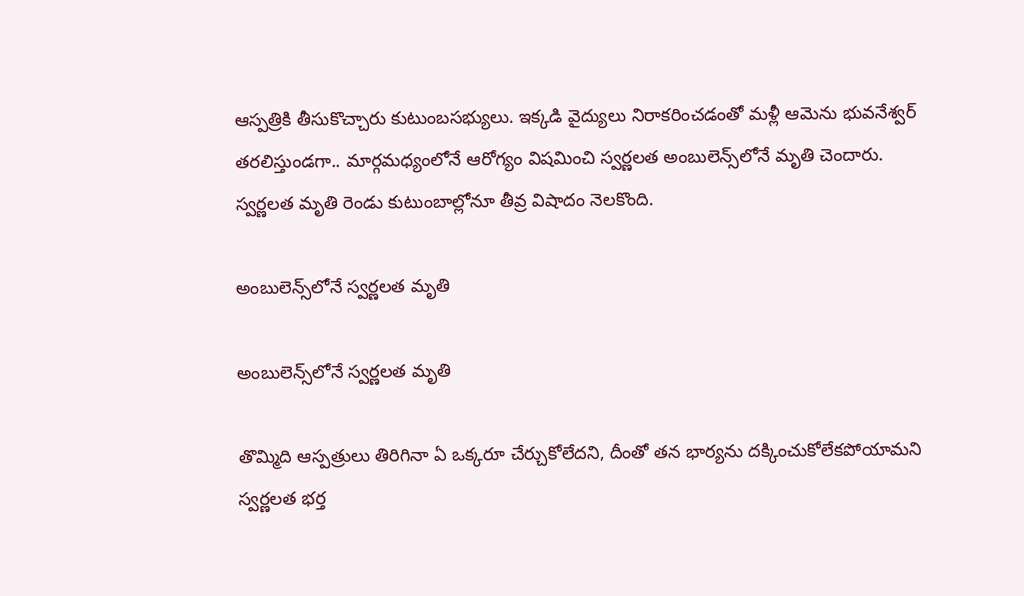ఆస్పత్రికి తీసుకొచ్చారు కుటుంబసభ్యులు. ఇక్కడి వైద్యులు నిరాకరించడంతో మళ్లీ ఆమెను భువనేశ్వర్ తరలిస్తుండగా.. మార్గమధ్యంలోనే ఆరోగ్యం విషమించి స్వర్ణలత అంబులెన్స్‌‌లోనే మృతి చెందారు. స్వర్ణలత మృతి రెండు కుటుంబాల్లోనూ తీవ్ర విషాదం నెలకొంది.

అంబులెన్స్‌లోనే స్వర్ణలత మృతి

అంబులెన్స్‌లోనే స్వర్ణలత మృతి

తొమ్మిది ఆస్పత్రులు తిరిగినా ఏ ఒక్కరూ చేర్చుకోలేదని, దీంతో తన భార్యను దక్కించుకోలేకపోయామని స్వర్ణలత భర్త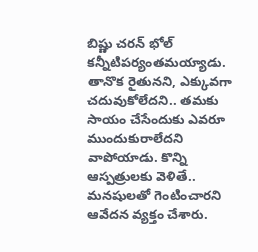బిష్ణు చరన్ భోల్ కన్నీటిపర్యంతమయ్యాడు. తానొక రైతునని, ఎక్కువగా చదువుకోలేదని.. తమకు సాయం చేసేందుకు ఎవరూ ముందుకురాలేదని వాపోయాడు. కొన్ని ఆస్పత్రులకు వెళితే.. మనషులతో గెంటించారని ఆవేదన వ్యక్తం చేశారు.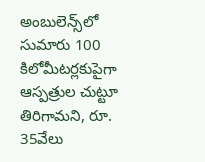అంబులెన్స్‌లో సుమారు 100 కిలోమీటర్లకుపైగా ఆస్పత్రుల చుట్టూ తిరిగామని, రూ. 35వేలు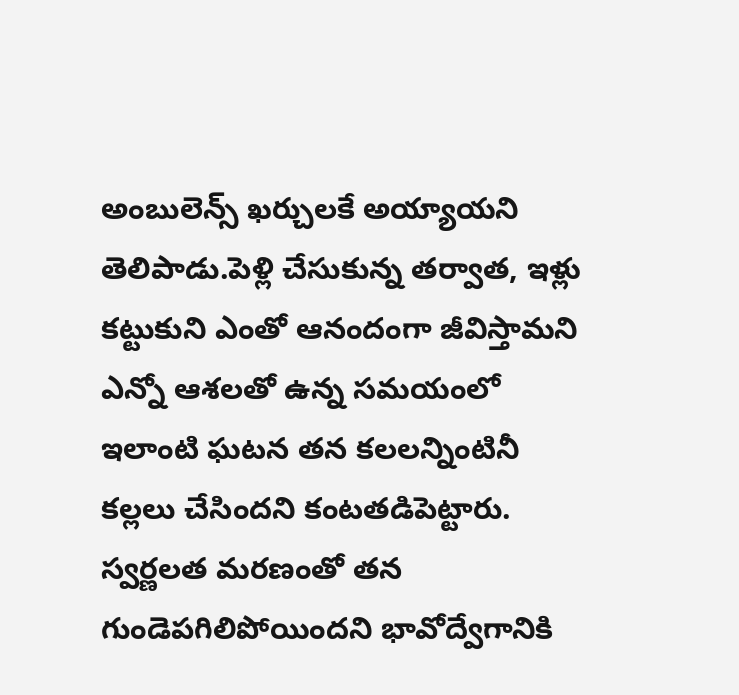అంబులెన్స్ ఖర్చులకే అయ్యాయని తెలిపాడు.పెళ్లి చేసుకున్న తర్వాత, ఇళ్లు కట్టుకుని ఎంతో ఆనందంగా జీవిస్తామని ఎన్నో ఆశలతో ఉన్న సమయంలో ఇలాంటి ఘటన తన కలలన్నింటినీ కల్లలు చేసిందని కంటతడిపెట్టారు. స్వర్ణలత మరణంతో తన గుండెపగిలిపోయిందని భావోద్వేగానికి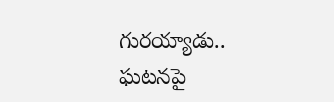గురయ్యాడు.. ఘటనపై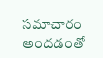సమాచారం అందడంతో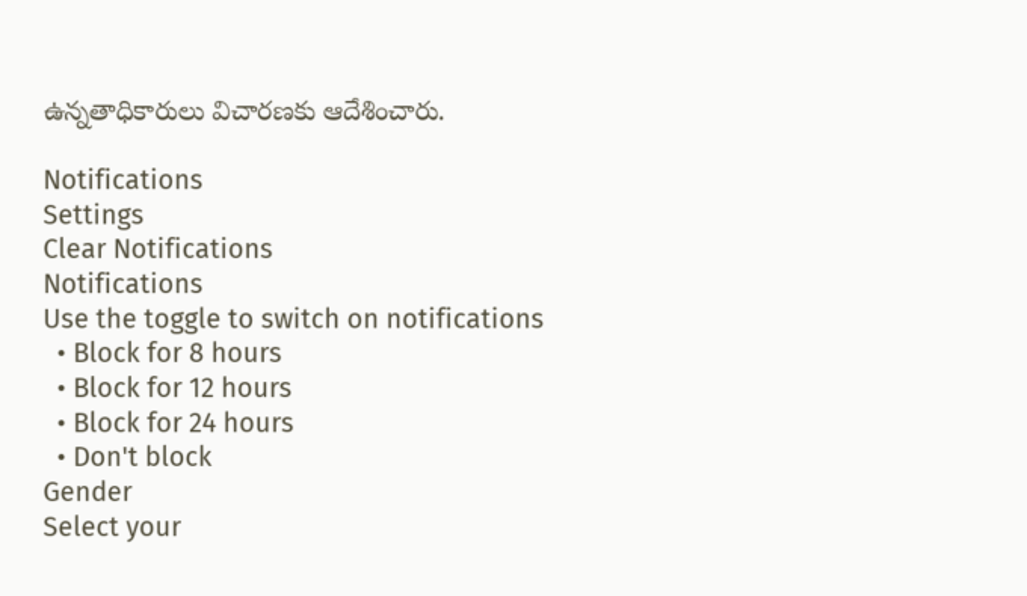ఉన్నతాధికారులు విచారణకు ఆదేశించారు.

Notifications
Settings
Clear Notifications
Notifications
Use the toggle to switch on notifications
  • Block for 8 hours
  • Block for 12 hours
  • Block for 24 hours
  • Don't block
Gender
Select your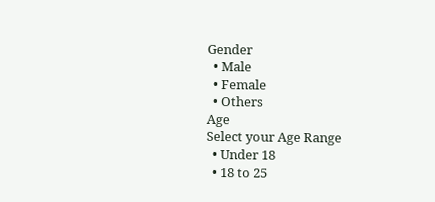Gender
  • Male
  • Female
  • Others
Age
Select your Age Range
  • Under 18
  • 18 to 25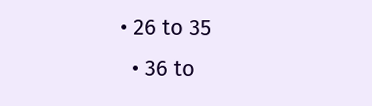• 26 to 35
  • 36 to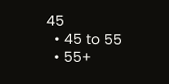45
  • 45 to 55
  • 55+